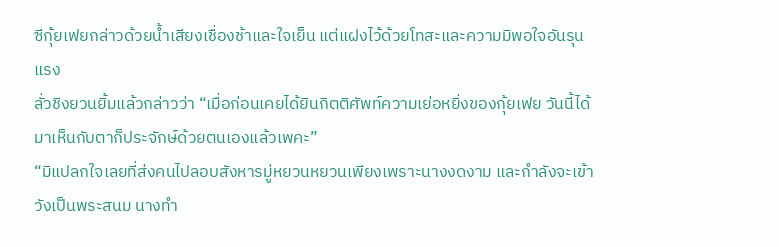ซีกุ้ยเฟยกล่าวด้วยน้ำเสียงเชื่องช้าและใจเย็น แต่แฝงไว้ด้วยโทสะและความมิพอใจอันรุนแรง
ลั่วชิงยวนยิ้มแล้วกล่าวว่า “เมื่อก่อนเคยได้ยินกิตติศัพท์ความเย่อหยิ่งของกุ้ยเฟย วันนี้ได้มาเห็นกับตาก็ประจักษ์ด้วยตนเองแล้วเพคะ”
“มิแปลกใจเลยที่ส่งคนไปลอบสังหารมู่หยวนหยวนเพียงเพราะนางงดงาม และกำลังจะเข้าวังเป็นพระสนม นางทำ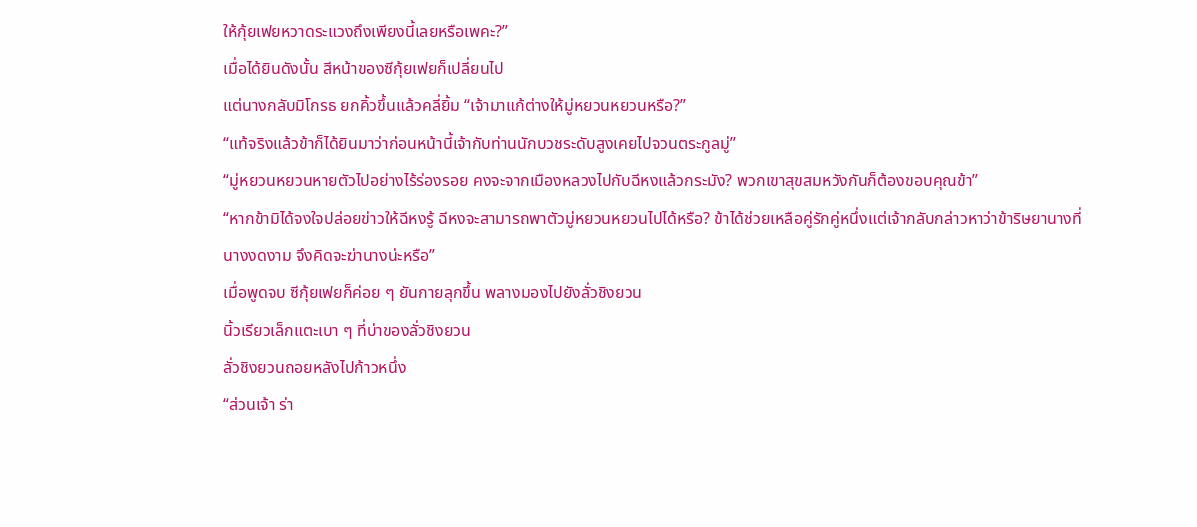ให้กุ้ยเฟยหวาดระแวงถึงเพียงนี้เลยหรือเพคะ?”
เมื่อได้ยินดังนั้น สีหน้าของซีกุ้ยเฟยก็เปลี่ยนไป
แต่นางกลับมิโกรธ ยกคิ้วขึ้นแล้วคลี่ยิ้ม “เจ้ามาแก้ต่างให้มู่หยวนหยวนหรือ?”
“แท้จริงแล้วข้าก็ได้ยินมาว่าก่อนหน้านี้เจ้ากับท่านนักบวชระดับสูงเคยไปจวนตระกูลมู่”
“มู่หยวนหยวนหายตัวไปอย่างไร้ร่องรอย คงจะจากเมืองหลวงไปกับฉีหงแล้วกระมัง? พวกเขาสุขสมหวังกันก็ต้องขอบคุณข้า”
“หากข้ามิได้จงใจปล่อยข่าวให้ฉีหงรู้ ฉีหงจะสามารถพาตัวมู่หยวนหยวนไปได้หรือ? ข้าได้ช่วยเหลือคู่รักคู่หนึ่งแต่เจ้ากลับกล่าวหาว่าข้าริษยานางที่นางงดงาม จึงคิดจะฆ่านางน่ะหรือ”
เมื่อพูดจบ ซีกุ้ยเฟยก็ค่อย ๆ ยันกายลุกขึ้น พลางมองไปยังลั่วชิงยวน
นิ้วเรียวเล็กแตะเบา ๆ ที่บ่าของลั่วชิงยวน
ลั่วชิงยวนถอยหลังไปก้าวหนึ่ง
“ส่วนเจ้า ร่า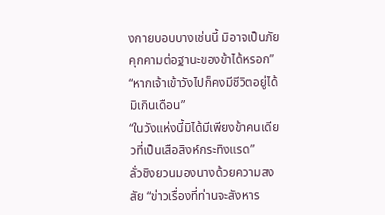งกายบอบบางเช่นนี้ มิอาจเป็นภัยคุกคามต่อฐานะของข้าได้หรอก”
“หากเจ้าเข้าวังไปก็คงมีชีวิตอยู่ได้มิเกินเดือน”
“ในวังแห่งนี้มิได้มีเพียงข้าคนเดียวที่เป็นเสือสิงห์กระทิงแรด”
ลั่วชิงยวนมองนางด้วยความสงสัย “ข่าวเรื่องที่ท่านจะสังหาร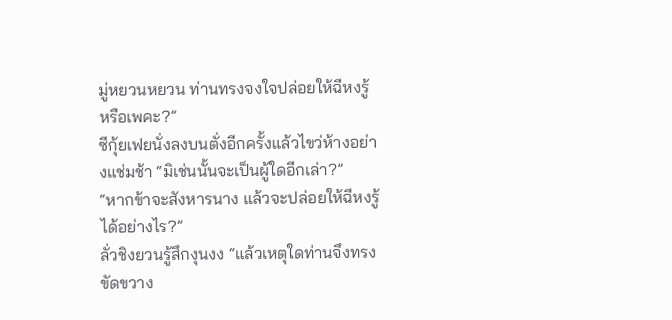มู่หยวนหยวน ท่านทรงจงใจปล่อยให้ฉีหงรู้หรือเพคะ?”
ซีกุ้ยเฟยนั่งลงบนตั่งอีกครั้งแล้วไขว่ห้างอย่างแช่มช้า “มิเช่นนั้นจะเป็นผู้ใดอีกเล่า?”
“หากข้าจะสังหารนาง แล้วจะปล่อยให้ฉีหงรู้ได้อย่างไร?”
ลั่วชิงยวนรู้สึกงุนงง “แล้วเหตุใดท่านจึงทรงขัดขวาง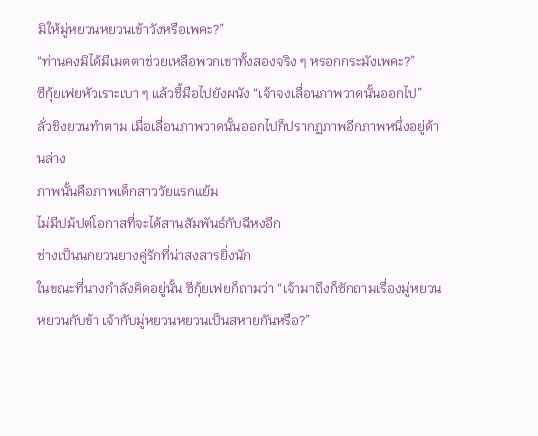มิให้มู่หยวนหยวนเข้าวังหรือเพคะ?”
“ท่านคงมิได้มีเมตตาช่วยเหลือพวกเขาทั้งสองจริง ๆ หรอกกระมังเพคะ?”
ซีกุ้ยเฟยหัวเราะเบา ๆ แล้วชี้มือไปยังผนัง “เจ้าจงเลื่อนภาพวาดนั้นออกไป”
ลั่วชิงยวนทำตาม เมื่อเลื่อนภาพวาดนั้นออกไปก็ปรากฏภาพอีกภาพหนึ่งอยู่ด้านล่าง
ภาพนั้นคือภาพเด็กสาววัยแรกแย้ม
ไม่มีปม้ปต่โอกาสที่จะได้สานสัมพันธ์กับฉีหงอีก
ช่างเป็นนกยวนยางคู่รักที่น่าสงสารยิ่งนัก
ในขณะที่นางกำลังคิดอยู่นั้น ซีกุ้ยเฟยก็ถามว่า “เจ้ามาถึงก็ซักถามเรื่องมู่หยวนหยวนกับข้า เจ้ากับมู่หยวนหยวนเป็นสหายกันหรือ?”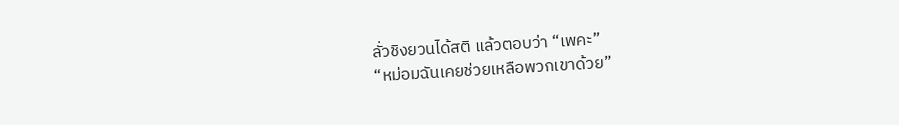ลั่วชิงยวนได้สติ แล้วตอบว่า “เพคะ”
“หม่อมฉันเคยช่วยเหลือพวกเขาด้วย”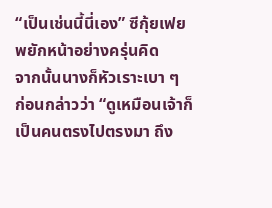“เป็นเช่นนี้นี่เอง” ซีกุ้ยเฟยพยักหน้าอย่างครุ่นคิด
จากนั้นนางก็หัวเราะเบา ๆ ก่อนกล่าวว่า “ดูเหมือนเจ้าก็เป็นคนตรงไปตรงมา ถึง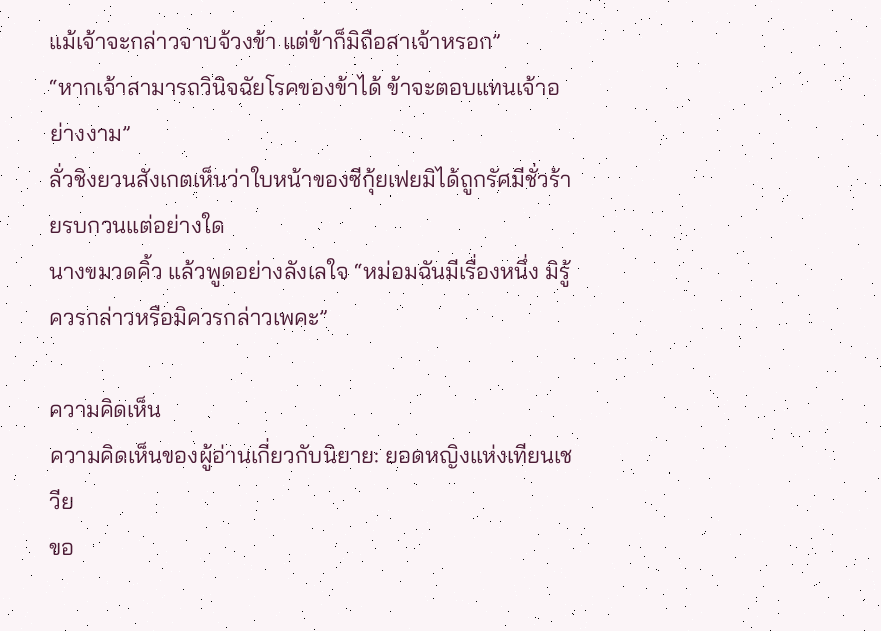แม้เจ้าจะกล่าวจาบจ้วงข้า แต่ข้าก็มิถือสาเจ้าหรอก”
“หากเจ้าสามารถวินิจฉัยโรคของข้าได้ ข้าจะตอบแทนเจ้าอย่างงาม”
ลั่วชิงยวนสังเกตเห็นว่าใบหน้าของซีกุ้ยเฟยมิได้ถูกรัศมีชั่วร้ายรบกวนแต่อย่างใด
นางขมวดคิ้ว แล้วพูดอย่างลังเลใจ “หม่อมฉันมีเรื่องหนึ่ง มิรู้ควรกล่าวหรือมิควรกล่าวเพคะ”

ความคิดเห็น
ความคิดเห็นของผู้อ่านเกี่ยวกับนิยาย: ยอดหญิงแห่งเทียนเชวีย
ขอ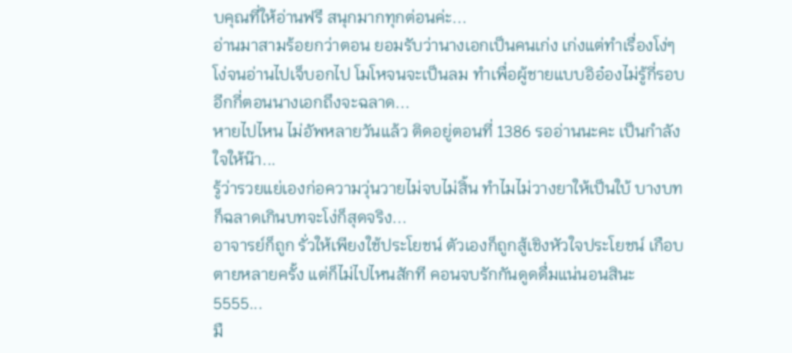บคุณที่ให้อ่านฟรี สนุกมากทุกต่อนค่ะ...
อ่านมาสามร้อยกว่าตอน ยอมรับว่านางเอกเป็นคนเก่ง เก่งแต่ทำเรื่องโง่ๆ โง่จนอ่านไปเจ็บอกไป โมโหจนจะเป็นลม ทำเพื่อผู้ชายแบบอิอ๋องไม่รู้กี่รอบ อีกกี่ตอนนางเอกถึงจะฉลาด...
หายไปไหน ไม่อัพหลายวันแล้ว ติดอยู่ตอนที่ 1386 รออ่านนะคะ เป็นกำลังใจให้น๊า...
รู้ว่ารวยแย่เองก่อความวุ่นวายไม่จบไม่สิ้น ทำไมไม่วางยาให้เป็นใบ้ บางบทก็ฉลาดเกินบทจะโง่ก็สุดจริง...
อาจารย์ก็ถูก รั่วให้เพียงใช้ประโยชน์ ตัวเองก็ถูกสู้เชิงหัวใจประโยชน์ เกือบตายหลายครั้ง แต่ก็ไม่ไปไหนสักที คอนจบรักกันดูดดื่มแน่นอนสินะ 5555...
มื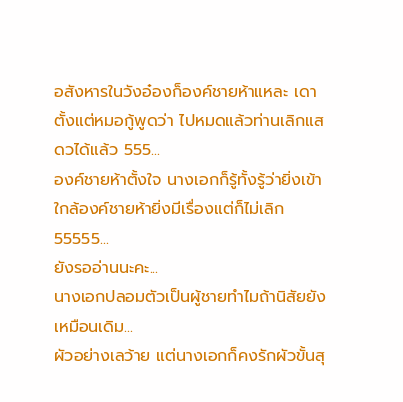อสังหารในวังอ๋องก็องค์ชายห้าแหละ เดาตั้งแต่หมอกู้พูดว่า ไปหมดแล้วท่านเลิกแสดวได้แล้ว 555...
องค์ชายห้าตั้งใจ นางเอกก็รู้ทั้งรู้ว่ายิ่งเข้าใกล้องค์ชายห้ายิ่งมีเรื่องแต่ก็ไม่เลิก55555...
ยังรออ่านนะคะ...
นางเอกปลอมตัวเป็นผู้ชายทำไมถ้านิสัยยังเหมือนเดิม...
ผัวอย่างเลว้าย แต่นางเอกก็คงรักผัวขั้นสุ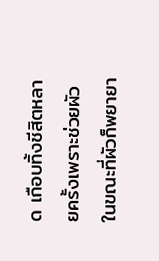ด เกือบทิ้งชีสิตหลายครั้งเพราะช่วยผัว ในขณะที่ผัวก็พยายา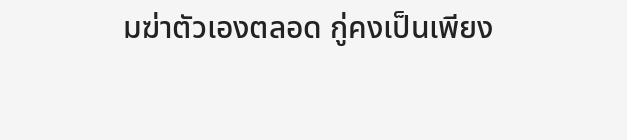มฆ่าตัวเองตลอด กู่คงเป็นเพียง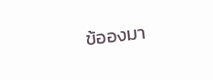ข้อองมา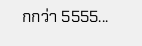กกว่า 5555...